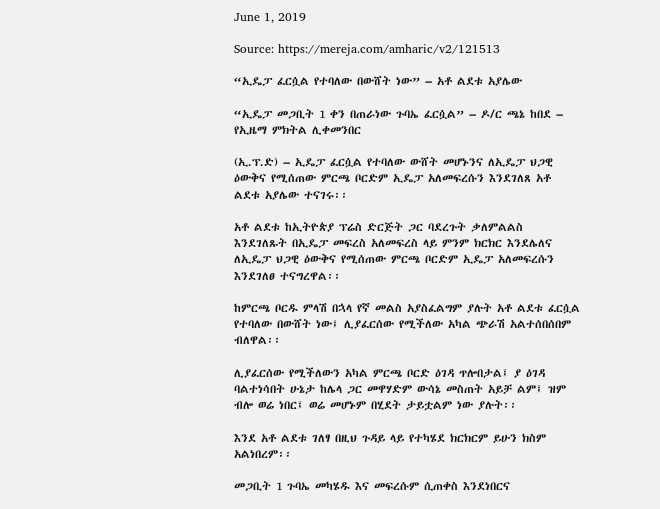June 1, 2019

Source: https://mereja.com/amharic/v2/121513

“ኢዴፓ ፈርሷል የተባለው በውሸት ነው” – አቶ ልደቱ አያሌው

“ኢዴፓ መጋቢት 1 ቀን በጠራነው ጉባኤ ፈርሷል” – ዶ/ር ጫኔ ከበደ – የኢዜማ ምክትል ሊቀመንበር

(ኢ.ፕ.ድ) – ኢዴፓ ፈርሷል የተባለው ውሸት መሆኑንና ለኢዴፓ ህጋዊ ዕውቅና የሚሰጠው ምርጫ ቦርድም ኢዴፓ አለመፍረሱን እንደገለጸ አቶ ልደቱ አያሌው ተናገሩ፡፡

አቶ ልደቱ ከኢትዮጵያ ፕሬስ ድርጅት ጋር ባደረጉት ቃለምልልስ እንደገለጹት በኢዴፓ መፍረስ አለመፍረስ ላይ ምንም ክርክር እንደሌለና ለኢዴፓ ህጋዊ ዕውቅና የሚሰጠው ምርጫ ቦርድም ኢዴፓ አለመፍረሱን እንደገለፀ ተናግረዋል፡፡

ከምርጫ ቦርዱ ምላሽ በኋላ የኛ መልስ አያስፈልግም ያሉት አቶ ልደቱ ፈርሷል የተባለው በውሸት ነው፤ ሊያፈርሰው የሚችለው አካል ጭራሽ አልተሰበሰበም ብለዋል፡፡

ሊያፈርሰው የሚችለውን አካል ምርጫ ቦርድ ዕገዳ ጥሎበታል፤ ያ ዕገዳ ባልተነሳበት ሁኔታ ከሌላ ጋር መዋሃድም ውሳኔ መስጠት አይቻ ልም፤ ዝም ብሎ ወሬ ነበር፤ ወሬ መሆኑም በሂደት ታይቷልም ነው ያሉት፡፡

እንደ አቶ ልደቱ ገለፃ በዚህ ጉዳይ ላይ የተካሄደ ክርክርም ይሁን ክስም አልነበረም፡፡

መጋቢት 1 ጉባኤ መካሄዱ እና መፍረሱም ሲጠቀስ እንደነበርና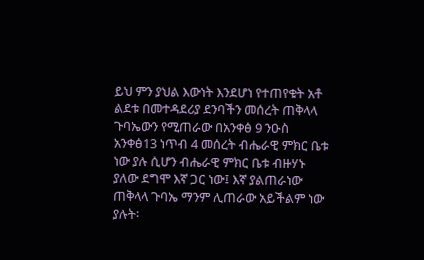ይህ ምን ያህል እውነት እንደሆነ የተጠየቁት አቶ ልደቱ በመተዳደሪያ ደንባችን መሰረት ጠቅላላ ጉባኤውን የሚጠራው በአንቀፅ 9 ንዑስ አንቀፅ13 ነጥብ 4 መሰረት ብሔራዊ ምክር ቤቱ ነው ያሉ ሲሆን ብሔራዊ ምክር ቤቱ ብዙሃኑ ያለው ደግሞ እኛ ጋር ነው፤ እኛ ያልጠራነው ጠቅላላ ጉባኤ ማንም ሊጠራው አይችልም ነው ያሉት፡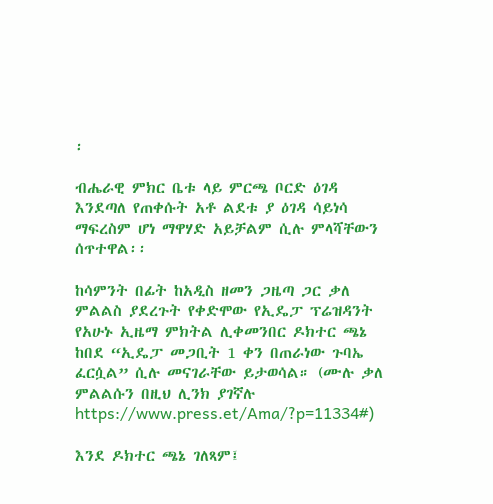፡

ብሔራዊ ምክር ቤቱ ላይ ምርጫ ቦርድ ዕገዳ እንደጣለ የጠቀሱት አቶ ልደቱ ያ ዕገዳ ሳይነሳ ማፍረስም ሆነ ማዋሃድ አይቻልም ሲሉ ምላሻቸውን ሰጥተዋል፡፡

ከሳምንት በፊት ከአዲስ ዘመን ጋዜጣ ጋር ቃለ ምልልስ ያደረጉት የቀድሞው የኢዴፓ ፕሬዝዳንት የአሁኑ ኢዜማ ምክትል ሊቀመንበር ዶክተር ጫኔ ከበደ “ኢዴፓ መጋቢት 1 ቀን በጠራነው ጉባኤ ፈርሷል” ሲሉ መናገራቸው ይታወሳል። (ሙሉ ቃለ ምልልሱን በዚህ ሊንክ ያገኛሉ https://www.press.et/Ama/?p=11334#)

እንደ ዶክተር ጫኔ ገለጻም፤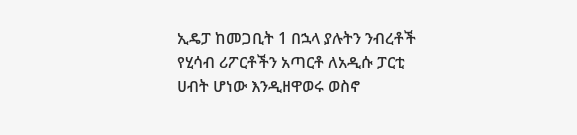ኢዴፓ ከመጋቢት 1 በኋላ ያሉትን ንብረቶች የሂሳብ ሪፖርቶችን አጣርቶ ለአዲሱ ፓርቲ ሀብት ሆነው እንዲዘዋወሩ ወስኖ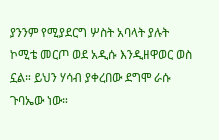ያንንም የሚያደርግ ሦስት አባላት ያሉት ኮሚቴ መርጦ ወደ አዲሱ እንዲዘዋወር ወስ ኗል። ይህን ሃሳብ ያቀረበው ደግሞ ራሱ ጉባኤው ነው።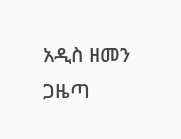አዲስ ዘመን ጋዜጣ